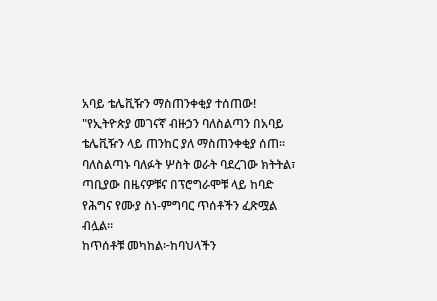አባይ ቴሌቪዥን ማስጠንቀቂያ ተሰጠው!
"የኢትዮጵያ መገናኛ ብዙኃን ባለስልጣን በአባይ ቴሌቪዥን ላይ ጠንከር ያለ ማስጠንቀቂያ ሰጠ።
ባለስልጣኑ ባለፉት ሦስት ወራት ባደረገው ክትትል፣ ጣቢያው በዜናዎቹና በፕሮግራሞቹ ላይ ከባድ የሕግና የሙያ ስነ-ምግባር ጥሰቶችን ፈጽሟል ብሏል።
ከጥሰቶቹ መካከል፦ከባህላችን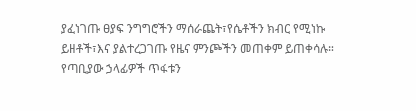ያፈነገጡ ፀያፍ ንግግሮችን ማሰራጨት፣የሴቶችን ክብር የሚነኩ ይዘቶች፣እና ያልተረጋገጡ የዜና ምንጮችን መጠቀም ይጠቀሳሉ።
የጣቢያው ኃላፊዎች ጥፋቱን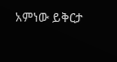አምነው ይቅርታ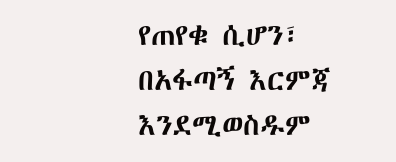የጠየቁ ሲሆን፣ በአፋጣኝ እርምጃ እንደሚወስዱም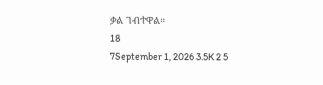ቃል ገብተዋል።
18
7September 1, 2026 3.5K 2 5